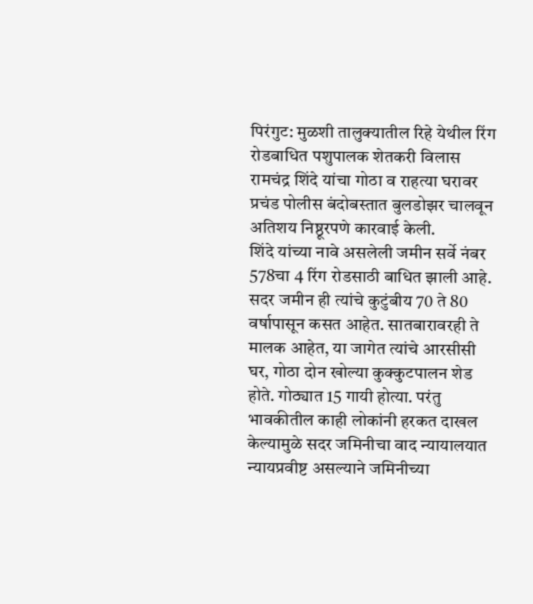पिरंगुट: मुळशी तालुक्यातील रिहे येथील रिंग रोडबाधित पशुपालक शेतकरी विलास रामचंद्र शिंदे यांचा गोठा व राहत्या घरावर प्रचंड पोलीस बंदोबस्तात बुलडोझर चालवून अतिशय निष्ठूरपणे कारवाई केली.
शिंदे यांच्या नावे असलेली जमीन सर्वे नंबर 578चा 4 रिंग रोडसाठी बाधित झाली आहे. सदर जमीन ही त्यांचे कुटुंबीय 70 ते 80 वर्षापासून कसत आहेत. सातबारावरही ते मालक आहेत, या जागेत त्यांचे आरसीसी घर, गोठा दोन खोल्या कुक्कुटपालन शेड होते. गोठ्यात 15 गायी होत्या. परंतु भावकीतील काही लोकांनी हरकत दाखल केल्यामुळे सदर जमिनीचा वाद न्यायालयात न्यायप्रवीष्ट असल्याने जमिनीच्या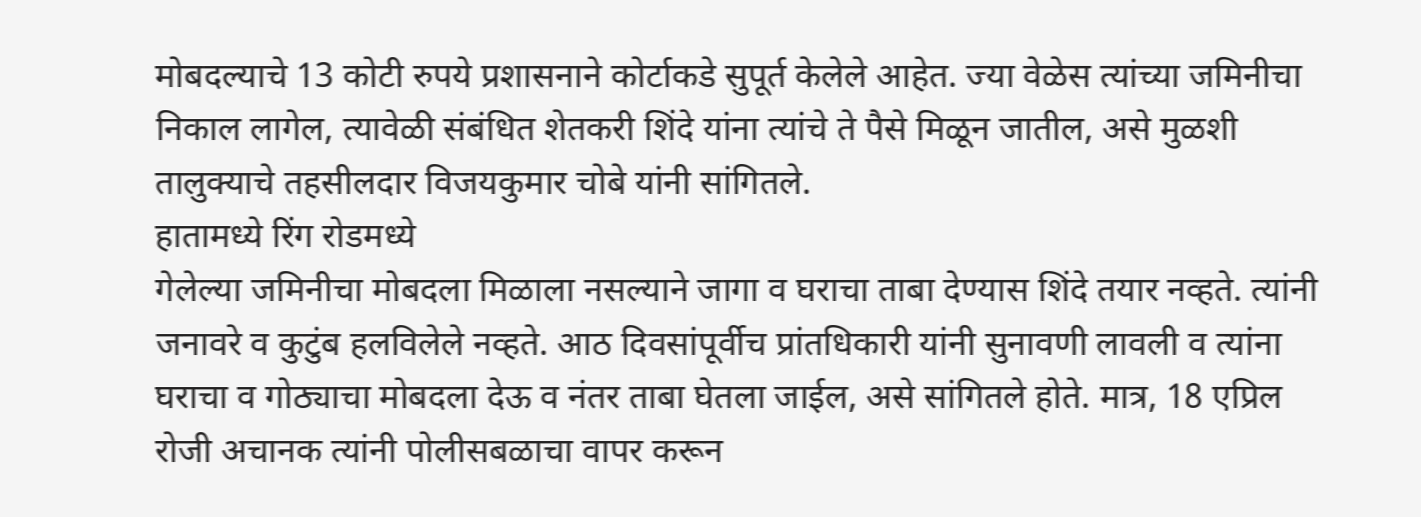मोबदल्याचे 13 कोटी रुपये प्रशासनाने कोर्टाकडे सुपूर्त केलेले आहेत. ज्या वेळेस त्यांच्या जमिनीचा निकाल लागेल, त्यावेळी संबंधित शेतकरी शिंदे यांना त्यांचे ते पैसे मिळून जातील, असे मुळशी तालुक्याचे तहसीलदार विजयकुमार चोबे यांनी सांगितले.
हातामध्ये रिंग रोडमध्ये
गेलेल्या जमिनीचा मोबदला मिळाला नसल्याने जागा व घराचा ताबा देण्यास शिंदे तयार नव्हते. त्यांनी जनावरे व कुटुंब हलविलेले नव्हते. आठ दिवसांपूर्वीच प्रांतधिकारी यांनी सुनावणी लावली व त्यांना घराचा व गोठ्याचा मोबदला देऊ व नंतर ताबा घेतला जाईल, असे सांगितले होते. मात्र, 18 एप्रिल रोजी अचानक त्यांनी पोलीसबळाचा वापर करून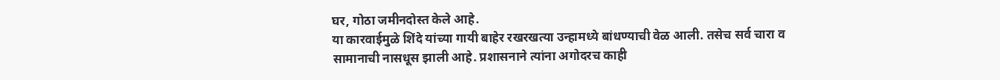घर, गोठा जमीनदोस्त केले आहे.
या कारवाईमुळे शिंदे यांच्या गायी बाहेर रखरखत्या उन्हामध्ये बांधण्याची वेळ आली. तसेच सर्व चारा व सामानाची नासधूस झाली आहे. प्रशासनाने त्यांना अगोदरच काही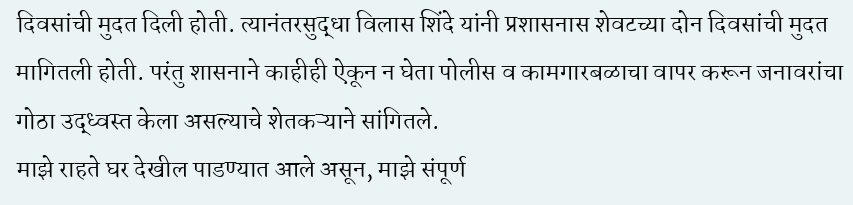दिवसांची मुदत दिली होती. त्यानंतरसुद्धा विलास शिंदे यांनी प्रशासनास शेवटच्या दोन दिवसांची मुदत मागितली होती. परंतु शासनाने काहीही ऐकून न घेता पोलीस व कामगारबळाचा वापर करून जनावरांचा गोठा उद्ध्वस्त केला असल्याचे शेतकऱ्याने सांगितले.
माझे राहते घर देखील पाडण्यात आले असून, माझे संपूर्ण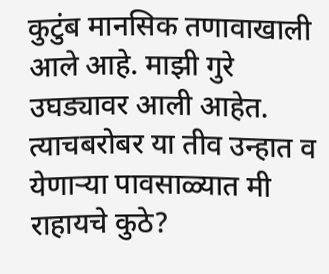कुटुंब मानसिक तणावाखाली आले आहे. माझी गुरे उघड्यावर आली आहेत. त्याचबरोबर या तीव उन्हात व येणाऱ्या पावसाळ्यात मी राहायचे कुठे?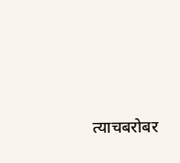त्याचबरोबर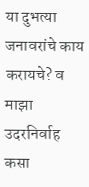या दुभत्या जनावरांचे काय करायचे? व माझा उदरनिर्वाह कसा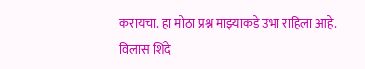करायचा. हा मोठा प्रश्न माझ्याकडे उभा राहिला आहे.
विलास शिंदे